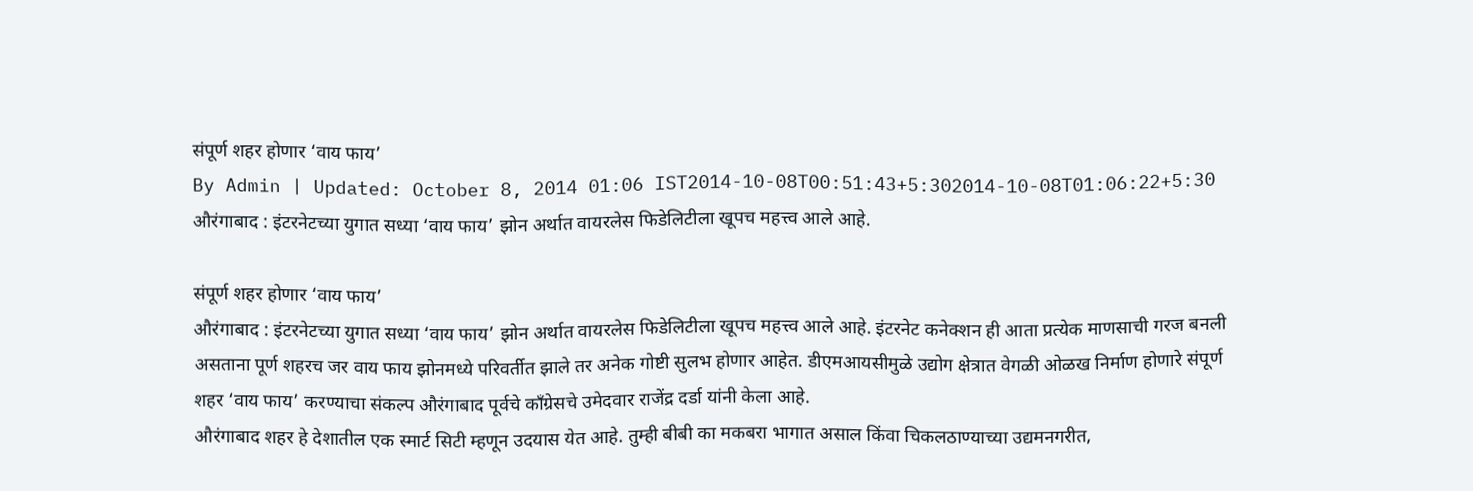संपूर्ण शहर होणार ‘वाय फाय’
By Admin | Updated: October 8, 2014 01:06 IST2014-10-08T00:51:43+5:302014-10-08T01:06:22+5:30
औरंगाबाद : इंटरनेटच्या युगात सध्या ‘वाय फाय’ झोन अर्थात वायरलेस फिडेलिटीला खूपच महत्त्व आले आहे.

संपूर्ण शहर होणार ‘वाय फाय’
औरंगाबाद : इंटरनेटच्या युगात सध्या ‘वाय फाय’ झोन अर्थात वायरलेस फिडेलिटीला खूपच महत्त्व आले आहे. इंटरनेट कनेक्शन ही आता प्रत्येक माणसाची गरज बनली असताना पूर्ण शहरच जर वाय फाय झोनमध्ये परिवर्तीत झाले तर अनेक गोष्टी सुलभ होणार आहेत. डीएमआयसीमुळे उद्योग क्षेत्रात वेगळी ओळख निर्माण होणारे संपूर्ण शहर ‘वाय फाय’ करण्याचा संकल्प औरंगाबाद पूर्वचे काँग्रेसचे उमेदवार राजेंद्र दर्डा यांनी केला आहे.
औरंगाबाद शहर हे देशातील एक स्मार्ट सिटी म्हणून उदयास येत आहे. तुम्ही बीबी का मकबरा भागात असाल किंवा चिकलठाण्याच्या उद्यमनगरीत,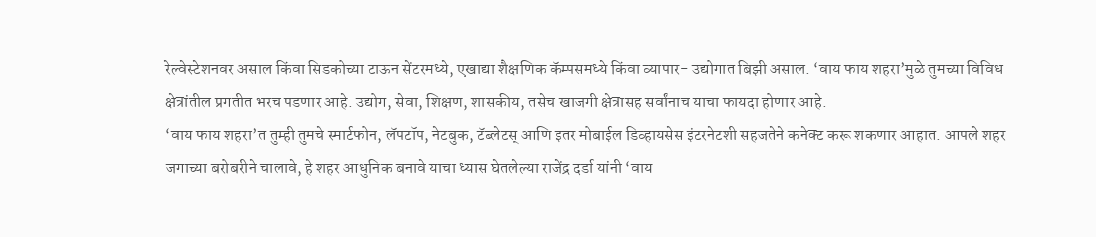रेल्वेस्टेशनवर असाल किंवा सिडकोच्या टाऊन सेंटरमध्ये, एखाद्या शैक्षणिक कॅम्पसमध्ये किंवा व्यापार- उद्योगात बिझी असाल. ‘वाय फाय शहरा’मुळे तुमच्या विविध क्षेत्रांतील प्रगतीत भरच पडणार आहे. उद्योग, सेवा, शिक्षण, शासकीय, तसेच खाजगी क्षेत्रासह सर्वांनाच याचा फायदा होणार आहे.
‘वाय फाय शहरा’त तुम्ही तुमचे स्मार्टफोन, लॅपटॉप, नेटबुक, टॅब्लेटस् आणि इतर मोबाईल डिव्हायसेस इंटरनेटशी सहजतेने कनेक्ट करू शकणार आहात. आपले शहर जगाच्या बरोबरीने चालावे, हे शहर आधुनिक बनावे याचा ध्यास घेतलेल्या राजेंद्र दर्डा यांनी ‘वाय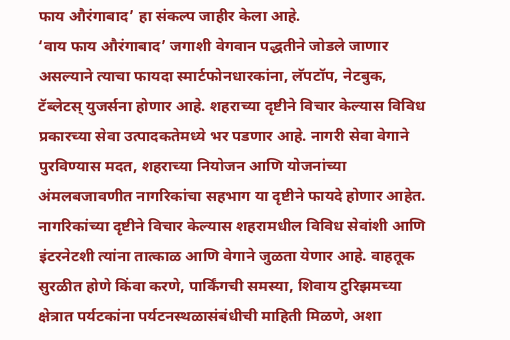फाय औरंगाबाद’ हा संकल्प जाहीर केला आहे.
‘वाय फाय औरंगाबाद’ जगाशी वेगवान पद्धतीने जोडले जाणार असल्याने त्याचा फायदा स्मार्टफोनधारकांना, लॅपटॉप, नेटबुक, टॅब्लेटस् युजर्सना होणार आहे. शहराच्या दृष्टीने विचार केल्यास विविध प्रकारच्या सेवा उत्पादकतेमध्ये भर पडणार आहे. नागरी सेवा वेगाने पुरविण्यास मदत, शहराच्या नियोजन आणि योजनांच्या अंमलबजावणीत नागरिकांचा सहभाग या दृष्टीने फायदे होणार आहेत. नागरिकांच्या दृष्टीने विचार केल्यास शहरामधील विविध सेवांशी आणि इंटरनेटशी त्यांना तात्काळ आणि वेगाने जुळता येणार आहे. वाहतूक सुरळीत होणे किंवा करणे, पार्किंगची समस्या, शिवाय टुरिझमच्या क्षेत्रात पर्यटकांना पर्यटनस्थळासंबंधीची माहिती मिळणे, अशा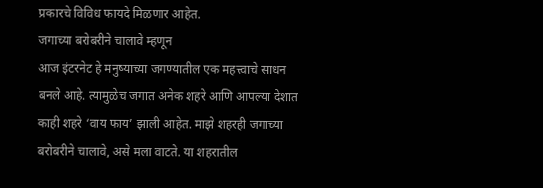प्रकारचे विविध फायदे मिळणार आहेत.
जगाच्या बरोबरीने चालावे म्हणून
आज इंटरनेट हे मनुष्याच्या जगण्यातील एक महत्त्वाचे साधन बनले आहे. त्यामुळेच जगात अनेक शहरे आणि आपल्या देशात काही शहरे ‘वाय फाय’ झाली आहेत. माझे शहरही जगाच्या बरोबरीने चालावे, असे मला वाटते. या शहरातील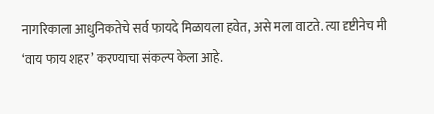नागरिकाला आधुनिकतेचे सर्व फायदे मिळायला हवेत, असे मला वाटते. त्या दृष्टीनेच मी ‘वाय फाय शहर’ करण्याचा संकल्प केला आहे.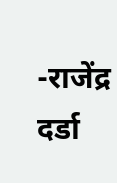-राजेंद्र दर्डा